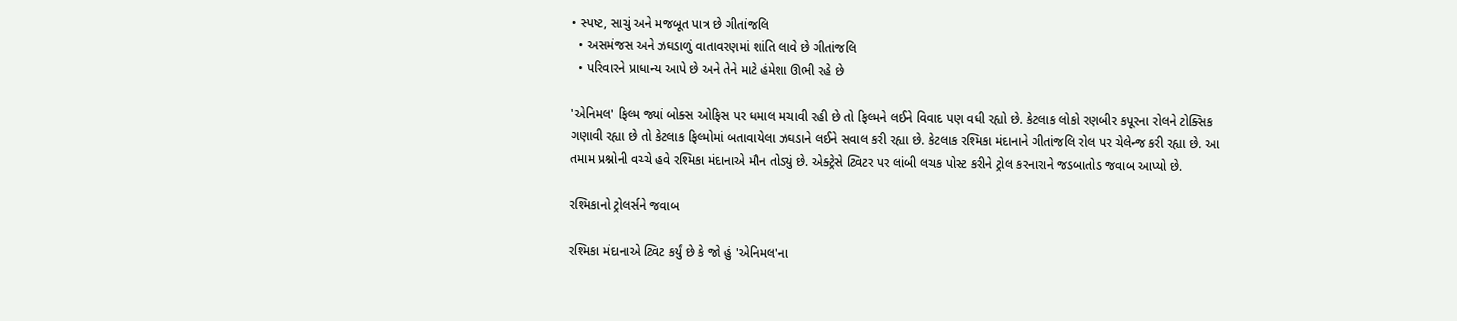• સ્પષ્ટ, સાચું અને મજબૂત પાત્ર છે ગીતાંજલિ
  • અસમંજસ અને ઝઘડાળું વાતાવરણમાં શાંતિ લાવે છે ગીતાંજલિ
  • પરિવારને પ્રાધાન્ય આપે છે અને તેને માટે હંમેશા ઊભી રહે છે

'એનિમલ' ફિલ્મ જ્યાં બોક્સ ઓફિસ પર ધમાલ મચાવી રહી છે તો ફિલ્મને લઈને વિવાદ પણ વધી રહ્યો છે. કેટલાક લોકો રણબીર કપૂરના રોલને ટોક્સિક ગણાવી રહ્યા છે તો કેટલાક ફિલ્મોમાં બતાવાયેલા ઝઘડાને લઈને સવાલ કરી રહ્યા છે. કેટલાક રશ્મિકા મંદાનાને ગીતાંજલિ રોલ પર ચેલેન્જ કરી રહ્યા છે. આ તમામ પ્રશ્નોની વચ્ચે હવે રશ્મિકા મંદાનાએ મૌન તોડ્યું છે. એક્ટ્રેસે ટ્વિટર પર લાંબી લચક પોસ્ટ કરીને ટ્રોલ કરનારાને જડબાતોડ જવાબ આપ્યો છે.

રશ્મિકાનો ટ્રોલર્સને જવાબ

રશ્મિકા મંદાનાએ ટ્વિટ કર્યું છે કે જો હું 'એનિમલ'ના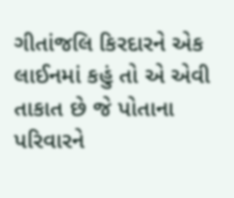ગીતાંજલિ કિરદારને એક લાઈનમાં કહું તો એ એવી તાકાત છે જે પોતાના પરિવારને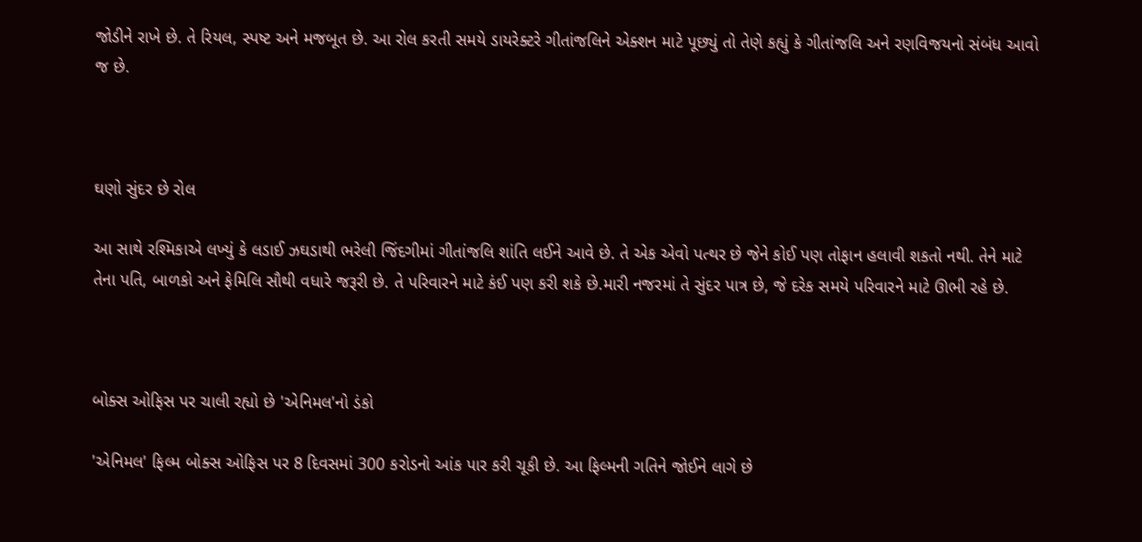જોડીને રાખે છે. તે રિયલ, સ્પષ્ટ અને મજબૂત છે. આ રોલ કરતી સમયે ડાયરેક્ટરે ગીતાંજલિને એક્શન માટે પૂછ્યું તો તેણે કહ્યું કે ગીતાંજલિ અને રણવિજયનો સંબંધ આવો જ છે.



ઘણો સુંદર છે રોલ

આ સાથે રશ્મિકાએ લખ્યું કે લડાઈ ઝઘડાથી ભરેલી જિંદગીમાં ગીતાંજલિ શાંતિ લઈને આવે છે. તે એક એવો પત્થર છે જેને કોઈ પણ તોફાન હલાવી શકતો નથી. તેને માટે તેના પતિ, બાળકો અને ફેમિલિ સૌથી વધારે જરૂરી છે. તે પરિવારને માટે કંઈ પણ કરી શકે છે.મારી નજરમાં તે સુંદર પાત્ર છે, જે દરેક સમયે પરિવારને માટે ઊભી રહે છે.



બોક્સ ઓફિસ પર ચાલી રહ્યો છે 'એનિમલ'નો ડંકો

'એનિમલ' ફિલ્મ બોક્સ ઓફિસ પર 8 દિવસમાં 300 કરોડનો આંક પાર કરી ચૂકી છે. આ ફિલ્મની ગતિને જોઈને લાગે છે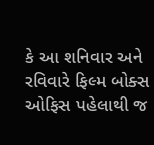કે આ શનિવાર અને રવિવારે ફિલ્મ બોક્સ ઓફિસ પહેલાથી જ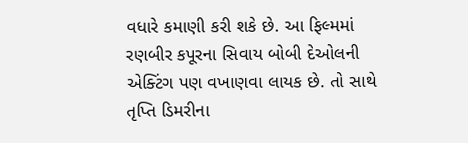વધારે કમાણી કરી શકે છે. આ ફિલ્મમાં રણબીર કપૂરના સિવાય બોબી દેઓલની એક્ટિંગ પણ વખાણવા લાયક છે. તો સાથે તૃપ્તિ ડિમરીના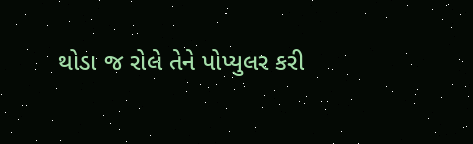થોડા જ રોલે તેને પોપ્યુલર કરી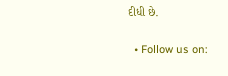દીધી છે.

  • Follow us on: